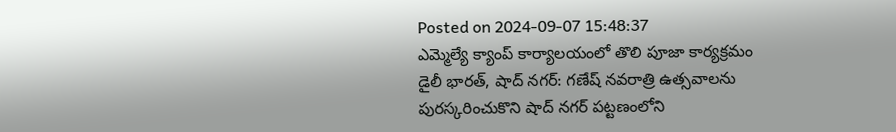Posted on 2024-09-07 15:48:37
ఎమ్మెల్యే క్యాంప్ కార్యాలయంలో తొలి పూజా కార్యక్రమం
డైలీ భారత్, షాద్ నగర్: గణేష్ నవరాత్రి ఉత్సవాలను పురస్కరించుకొని షాద్ నగర్ పట్టణంలోని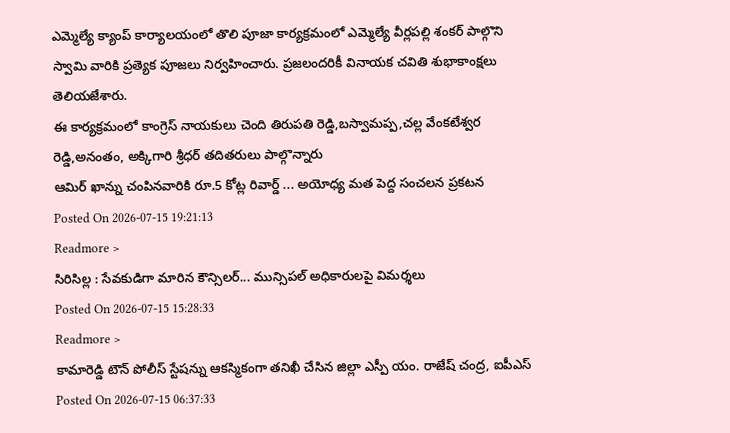ఎమ్మెల్యే క్యాంప్ కార్యాలయంలో తొలి పూజా కార్యక్రమంలో ఎమ్మెల్యే వీర్లపల్లి శంకర్ పాల్గొని స్వామి వారికి ప్రత్యెక పూజలు నిర్వహించారు. ప్రజలందరికీ వినాయక చవితి శుభాకాంక్షలు తెలియజేశారు.
ఈ కార్యక్రమంలో కాంగ్రెస్ నాయకులు చెంది తిరుపతి రెడ్డి,బస్వామప్ప,చల్ల వేంకటేశ్వర రెడ్డి,అనంతం, అక్కిగారి శ్రీధర్ తదితరులు పాల్గొన్నారు
ఆమిర్ ఖాన్ను చంపినవారికి రూ.5 కోట్ల రివార్డ్ ... అయోధ్య మత పెద్ద సంచలన ప్రకటన
Posted On 2026-07-15 19:21:13
Readmore >
సిరిసిల్ల : సేవకుడిగా మారిన కౌన్సిలర్... మున్సిపల్ అధికారులపై విమర్శలు
Posted On 2026-07-15 15:28:33
Readmore >
కామారెడ్డి టౌన్ పోలీస్ స్టేషన్ను ఆకస్మికంగా తనిఖీ చేసిన జిల్లా ఎస్పీ యం. రాజేష్ చంద్ర, ఐపీఎస్
Posted On 2026-07-15 06:37:33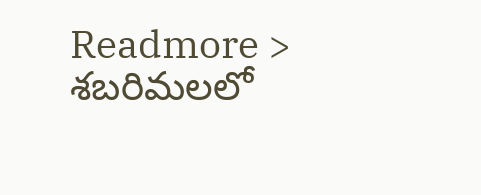Readmore >
శబరిమలలో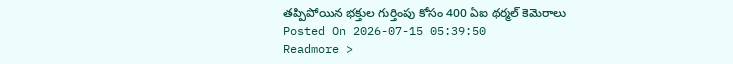తప్పిపోయిన భక్తుల గుర్తింపు కోసం 400 ఏఐ థర్మల్ కెమెరాలు
Posted On 2026-07-15 05:39:50
Readmore >